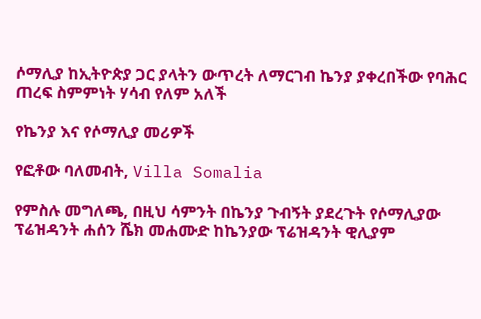ሶማሊያ ከኢትዮጵያ ጋር ያላትን ውጥረት ለማርገብ ኬንያ ያቀረበችው የባሕር ጠረፍ ስምምነት ሃሳብ የለም አለች

የኬንያ እና የሶማሊያ መሪዎች

የፎቶው ባለመብት, Villa Somalia

የምስሉ መግለጫ, በዚህ ሳምንት በኬንያ ጉብኝት ያደረጉት የሶማሊያው ፕሬዝዳንት ሐሰን ሼክ መሐሙድ ከኬንያው ፕሬዝዳንት ዊሊያም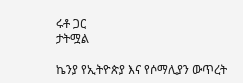ሩቶ ጋር
ታትሟል

ኬንያ የኢትዮጵያ እና የሶማሊያን ውጥረት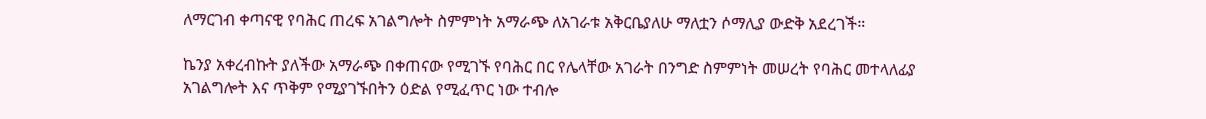ለማርገብ ቀጣናዊ የባሕር ጠረፍ አገልግሎት ስምምነት አማራጭ ለአገራቱ አቅርቤያለሁ ማለቷን ሶማሊያ ውድቅ አደረገች።

ኬንያ አቀረብኩት ያለችው አማራጭ በቀጠናው የሚገኙ የባሕር በር የሌላቸው አገራት በንግድ ስምምነት መሠረት የባሕር መተላለፊያ አገልግሎት እና ጥቅም የሚያገኙበትን ዕድል የሚፈጥር ነው ተብሎ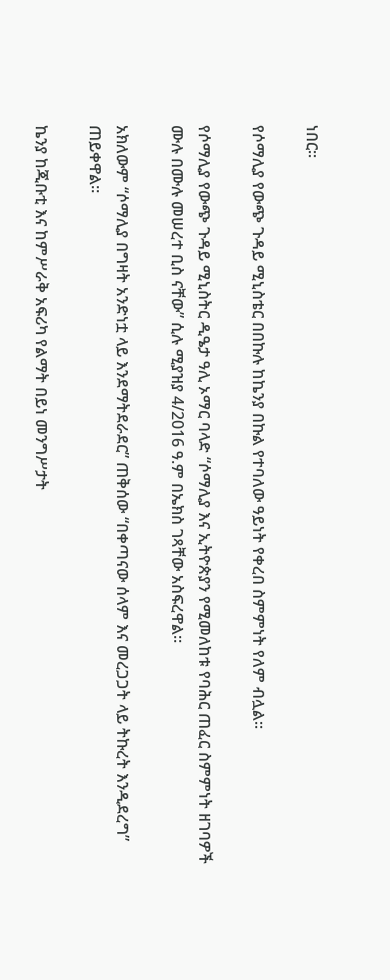ነበር።

የሶማሊያ የውጭ ጉዳይ ሚኒስቴር በበኩሉ ከኬንያ በኩል የተባለው ዓይነት የቀረበ ስምምነት የለም ብሏል።

የሶማሊያ የውጭ ጉዳይ ሚኒስትር ዲዔታ ዓሊ ኦማር ባላድ “ሶማሊያ እና ኢትዮጵያን የሚመለከቱ የባሕር ጠፈር ስምምነት ዘገባዎች ሙሉ በሙሉ መሠረተ ቢስ ናቸው” ሲሉ ሚያዝያ 4/2016 ዓ.ም በኤክስ ገጻቸው አስፍረዋል።

አክለውም “ሶማሊያ በግዛት አንድነቷ ላይ እንደማትደራደር” ጠቅሰው “በቀጣናው ሰላም እና መረጋጋት ላይ ትኩረት እንዲደረግ” ጠይቀዋል።

ኬንያ ከጂቡቲ እና ከምሥራቅ አፍሪካ የልማት በይነ መንግሥታት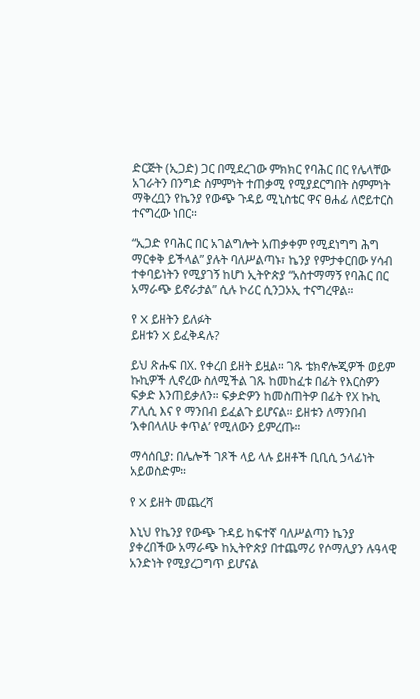ድርጅት (ኢጋድ) ጋር በሚደረገው ምክክር የባሕር በር የሌላቸው አገራትን በንግድ ስምምነት ተጠቃሚ የሚያደርግበት ስምምነት ማቅረቧን የኬንያ የውጭ ጉዳይ ሚኒስቴር ዋና ፀሐፊ ለሮይተርስ ተናግረው ነበር።

“ኢጋድ የባሕር በር አገልግሎት አጠቃቀም የሚደነግግ ሕግ ማርቀቅ ይችላል” ያሉት ባለሥልጣኑ፣ ኬንያ የምታቀርበው ሃሳብ ተቀባይነትን የሚያገኝ ከሆነ ኢትዮጵያ “አስተማማኝ የባሕር በር አማራጭ ይኖራታል” ሲሉ ኮሪር ሲንጋኦኢ ተናግረዋል።

የ X ይዘትን ይለፉት
ይዘቱን X ይፈቅዳሉ?

ይህ ጽሑፍ በX. የቀረበ ይዘት ይዟል። ገጹ ቴክኖሎጂዎች ወይም ኩኪዎች ሊኖረው ስለሚችል ገጹ ከመከፈቱ በፊት የእርስዎን ፍቃድ እንጠይቃለን። ፍቃድዎን ከመስጠትዎ በፊት የX ኩኪ ፖሊሲ እና የ ማንበብ ይፈልጉ ይሆናል። ይዘቱን ለማንበብ ‘እቀበላለሁ ቀጥል’ የሚለውን ይምረጡ።

ማሳሰቢያ: በሌሎች ገጾች ላይ ላሉ ይዘቶች ቢቢሲ ኃላፊነት አይወስድም።

የ X ይዘት መጨረሻ

እኒህ የኬንያ የውጭ ጉዳይ ከፍተኛ ባለሥልጣን ኬንያ ያቀረበችው አማራጭ ከኢትዮጵያ በተጨማሪ የሶማሊያን ሉዓላዊ አንድነት የሚያረጋግጥ ይሆናል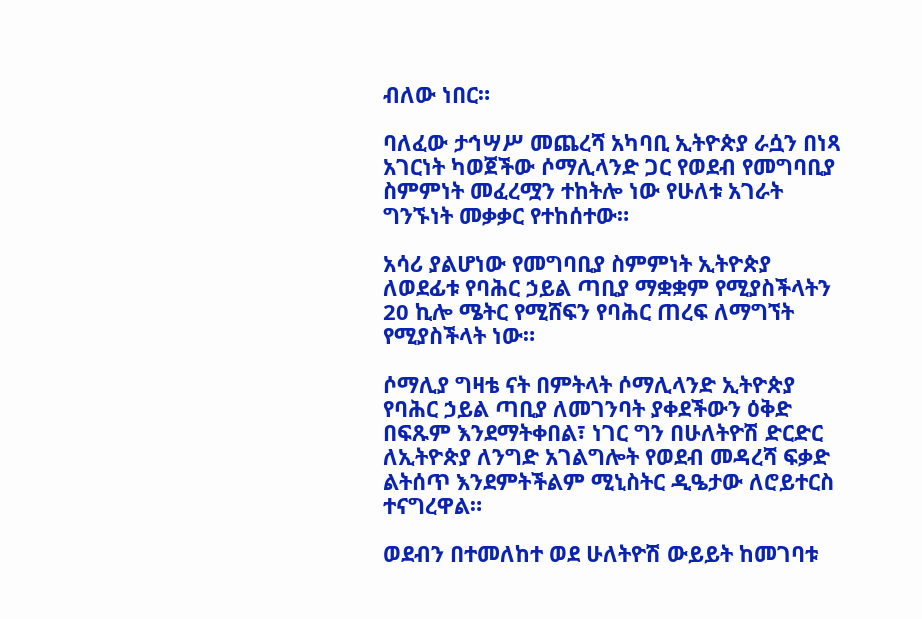ብለው ነበር።

ባለፈው ታኅሣሥ መጨረሻ አካባቢ ኢትዮጵያ ራሷን በነጻ አገርነት ካወጀችው ሶማሊላንድ ጋር የወደብ የመግባቢያ ስምምነት መፈረሟን ተከትሎ ነው የሁለቱ አገራት ግንኙነት መቃቃር የተከሰተው።

አሳሪ ያልሆነው የመግባቢያ ስምምነት ኢትዮጵያ ለወደፊቱ የባሕር ኃይል ጣቢያ ማቋቋም የሚያስችላትን 20 ኪሎ ሜትር የሚሸፍን የባሕር ጠረፍ ለማግኘት የሚያስችላት ነው።

ሶማሊያ ግዛቴ ናት በምትላት ሶማሊላንድ ኢትዮጵያ የባሕር ኃይል ጣቢያ ለመገንባት ያቀደችውን ዕቅድ በፍጹም እንደማትቀበል፣ ነገር ግን በሁለትዮሽ ድርድር ለኢትዮጵያ ለንግድ አገልግሎት የወደብ መዳረሻ ፍቃድ ልትሰጥ እንደምትችልም ሚኒስትር ዲዔታው ለሮይተርስ ተናግረዋል።

ወደብን በተመለከተ ወደ ሁለትዮሽ ውይይት ከመገባቱ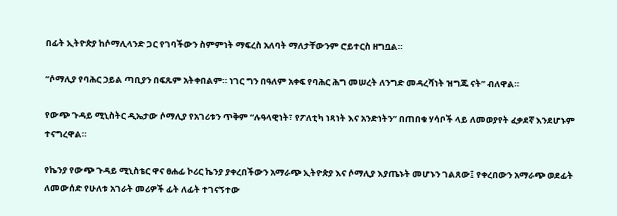በፊት ኢትዮጵያ ከሶማሊላንድ ጋር የገባችውን ስምምነት ማፍረስ አለባት ማለታቸውንም ሮይተርስ ዘግቧል።

“ሶማሊያ የባሕር ኃይል ጣቢያን በፍጹም አትቀበልም። ነገር ግን በዓለም አቀፍ የባሕር ሕግ መሠረት ለንግድ መዳረሻነት ዝግጁ ናት” ብለዋል።

የውጭ ጉዳይ ሚኒስትር ዲኤታው ሶማሊያ የአገሪቱን ጥቅም “ሉዓላዊነት፣ የፖለቲካ ነጻነት እና አንድነትን” በጠበቁ ሃሳቦች ላይ ለመወያየት ፈቃደኛ እንደሆኑም ተናግረዋል።

የኬንያ የውጭ ጉዳይ ሚኒስቴር ዋና ፀሐፊ ኮሪር ኬንያ ያቀረበችውን አማራጭ ኢትዮጵያ እና ሶማሊያ እያጤኑት መሆኑን ገልጸው፤ የቀረበውን አማራጭ ወደፊት ለመውሰድ የሁለቱ አገራት መሪዎች ፊት ለፊት ተገናኝተው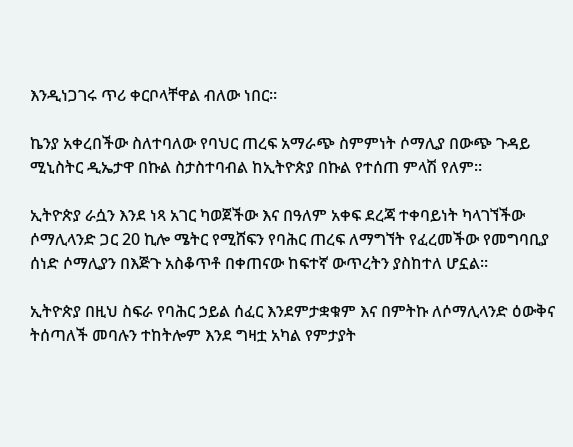እንዲነጋገሩ ጥሪ ቀርቦላቸዋል ብለው ነበር።

ኬንያ አቀረበችው ስለተባለው የባህር ጠረፍ አማራጭ ስምምነት ሶማሊያ በውጭ ጉዳይ ሚኒስትር ዲኤታዋ በኩል ስታስተባብል ከኢትዮጵያ በኩል የተሰጠ ምላሽ የለም።

ኢትዮጵያ ራሷን እንደ ነጻ አገር ካወጀችው እና በዓለም አቀፍ ደረጃ ተቀባይነት ካላገኘችው ሶማሊላንድ ጋር 20 ኪሎ ሜትር የሚሸፍን የባሕር ጠረፍ ለማግኘት የፈረመችው የመግባቢያ ሰነድ ሶማሊያን በእጅጉ አስቆጥቶ በቀጠናው ከፍተኛ ውጥረትን ያስከተለ ሆኗል።

ኢትዮጵያ በዚህ ስፍራ የባሕር ኃይል ሰፈር እንደምታቋቁም እና በምትኩ ለሶማሊላንድ ዕውቅና ትሰጣለች መባሉን ተከትሎም እንደ ግዛቷ አካል የምታያት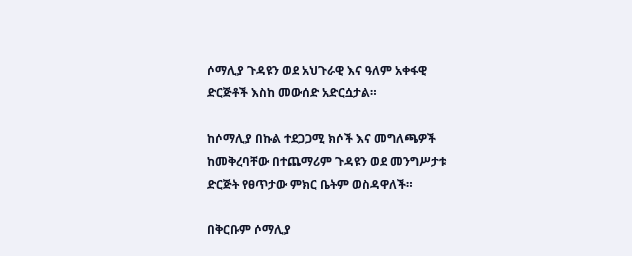ሶማሊያ ጉዳዩን ወደ አህጉራዊ እና ዓለም አቀፋዊ ድርጅቶች እስከ መውሰድ አድርሷታል።

ከሶማሊያ በኩል ተደጋጋሚ ክሶች እና መግለጫዎች ከመቅረባቸው በተጨማሪም ጉዳዩን ወደ መንግሥታቱ ድርጅት የፀጥታው ምክር ቤትም ወስዳዋለች።

በቅርቡም ሶማሊያ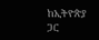ከኢትዮጵያ ጋር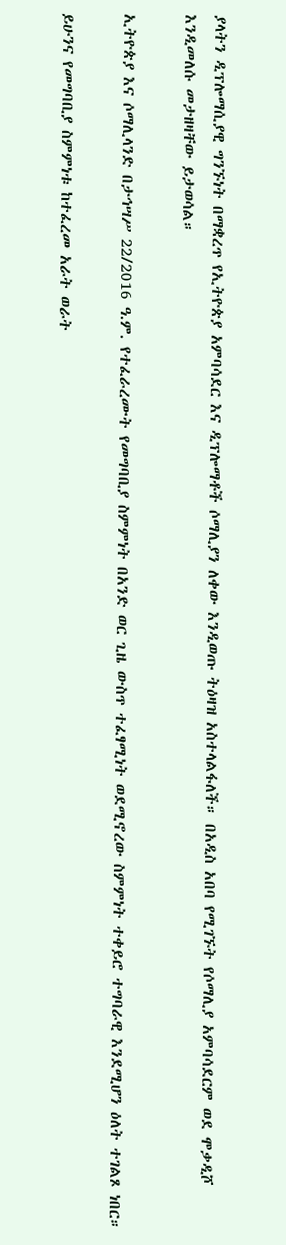ያላትን ዲፕሎማሲያዊ ግንኙነት በማቋረጥ የኢትዮጵያ አምባሳደር እና ዲፕሎማቶች ሶማሊያን ለቀው እንዲወጡ ትዕዛዝ አስተላልፋለች። በአዲስ አበባ የሚገኙት የሶማሊያ አምባሳደርም ወደ ሞቃዲሾ እንዲመለሱ መታዘዛቸው ይታወሳል።

ኢትዮጵያ እና ሶማሊላንድ በታኅሣሥ 22/2016 ዓ.ም. የተፈራረሙት የመግባቢያ ስምምነት በአንድ ወር ጊዜ ውስጥ ተፈፃሚነት ወደሚኖረው ስምምነት ተቀይሮ ተግባራዊ እንደሚሆን ዕለት ተገልጾ ነበር።

ይሁንና የመግባቢያ ስምምነቱ ከተፈረመ አራት ወራት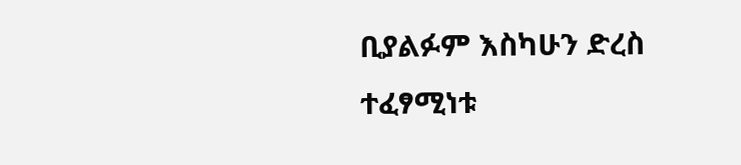ቢያልፉም እስካሁን ድረስ ተፈፃሚነቱ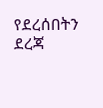የደረሰበትን ደረጃ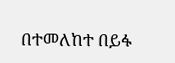በተመለከተ በይፋ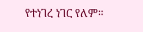የተነገረ ነገር የለም።